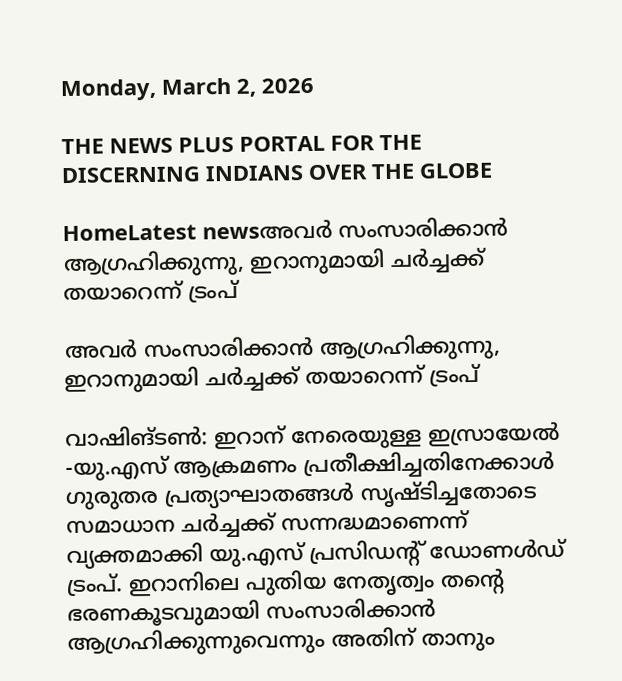Monday, March 2, 2026

THE NEWS PLUS PORTAL FOR THE DISCERNING INDIANS OVER THE GLOBE

HomeLatest newsഅവർ സംസാരിക്കാൻ ആഗ്രഹിക്കുന്നു, ഇറാനുമായി ചർച്ചക്ക് തയാറെന്ന് ട്രംപ്

അവർ സംസാരിക്കാൻ ആഗ്രഹിക്കുന്നു, ഇറാനുമായി ചർച്ചക്ക് തയാറെന്ന് ട്രംപ്

വാഷിങ്ടൺ: ഇറാന് നേരെയുള്ള ഇസ്രായേൽ -യു.എസ് ആക്രമണം പ്രതീക്ഷിച്ചതിനേക്കാൾ ഗുരുതര പ്രത്യാഘാതങ്ങൾ സൃഷ്ടിച്ചതോടെ സമാധാന ചർച്ചക്ക് സന്നദ്ധമാണെന്ന് വ്യക്തമാക്കി യു.എസ് പ്രസിഡന്റ് ഡോണൾഡ് ട്രംപ്. ഇറാനിലെ പുതിയ നേതൃത്വം തന്റെ ഭരണകൂടവുമായി സംസാരിക്കാൻ ആഗ്രഹിക്കുന്നുവെന്നും അതിന് താനും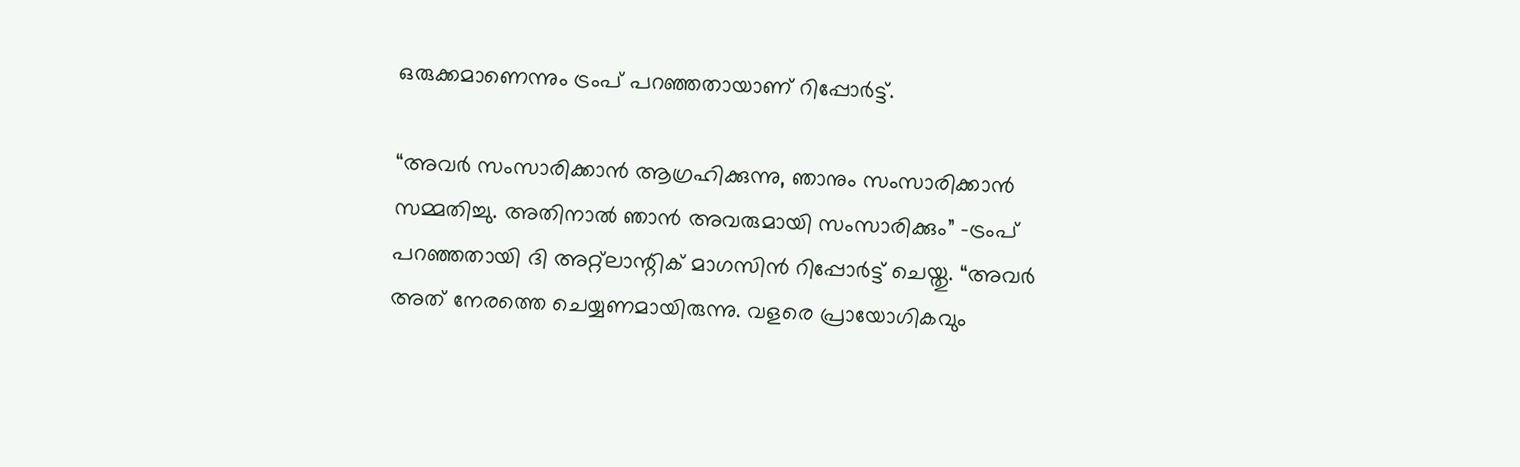ഒരുക്കമാണെന്നും ട്രംപ് പറഞ്ഞതായാണ് റിപ്പോർട്ട്.

“അവർ സംസാരിക്കാൻ ആഗ്രഹിക്കുന്നു, ഞാനും സംസാരിക്കാൻ സമ്മതിച്ചു. അതിനാൽ ഞാൻ അവരുമായി സംസാരിക്കും” -ട്രംപ് പറഞ്ഞതായി ദി അറ്റ്ലാന്റിക് മാഗസിൻ റിപ്പോർട്ട് ചെയ്തു. “അവർ അത് നേരത്തെ ചെയ്യണമായിരുന്നു. വളരെ പ്രായോഗികവും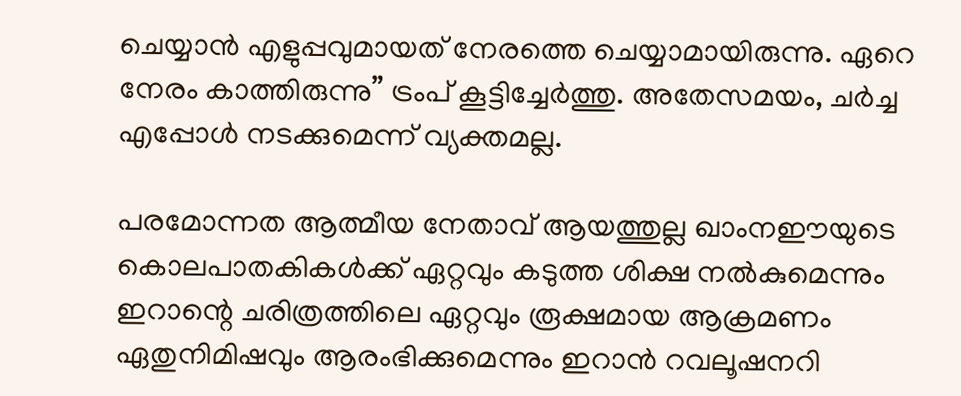ചെയ്യാൻ എളുപ്പവുമായത് നേരത്തെ ചെയ്യാമായിരുന്നു. ഏറെ നേരം കാത്തിരുന്നു” ട്രംപ് കൂട്ടിച്ചേർത്തു. അതേസമയം, ചർച്ച എപ്പോൾ നടക്കുമെന്ന് വ്യക്തമല്ല.

പരമോന്നത ആത്മീയ നേതാവ് ആയത്തുല്ല ഖാംനഈയുടെ കൊലപാതകികൾക്ക് ഏറ്റവും കടുത്ത ശിക്ഷ നൽകുമെന്നും ഇറാന്റെ ചരിത്രത്തിലെ ഏറ്റവും രൂക്ഷമായ ആക്രമണം ഏതുനിമിഷവും ആരംഭിക്കുമെന്നും ഇറാൻ റവലൂഷനറി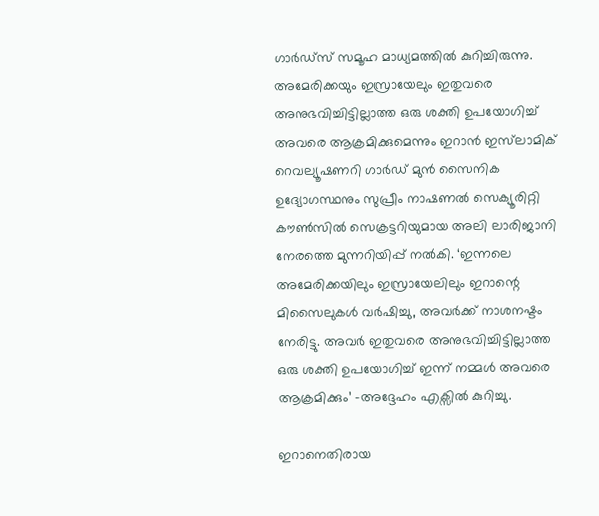ഗാർഡ്സ് സമൂഹ മാധ്യമത്തിൽ കുറിച്ചിരുന്നു. അമേരിക്കയും ഇസ്രായേലും ഇതുവരെ അനുഭവിച്ചിട്ടില്ലാത്ത ഒരു ശക്തി ഉപയോഗിച്ച് അവരെ ആക്രമിക്കുമെന്നും ഇറാൻ ഇസ്‍ലാമിക് റെവല്യൂഷണറി ഗാർഡ് മുൻ സൈനിക ഉദ്യോഗസ്ഥനും സുപ്രീം നാഷണൽ സെക്യൂരിറ്റി കൗൺസിൽ സെക്രട്ടറിയുമായ അലി ലാരിജാനി നേരത്തെ മുന്നറിയിപ്പ് നൽകി. ‘ഇന്നലെ അമേരിക്കയിലും ഇസ്രായേലിലും ഇറാന്റെ മിസൈലുകൾ വർഷിച്ചു, അവർക്ക് നാശനഷ്ടം നേരിട്ടു. അവർ ഇതുവരെ അനുഭവിച്ചിട്ടില്ലാത്ത ഒരു ശക്തി ഉപയോഗിച്ച് ഇന്ന് നമ്മൾ അവരെ ആക്രമിക്കും’ -അദ്ദേഹം എക്സിൽ കുറിച്ചു.

ഇറാനെതിരായ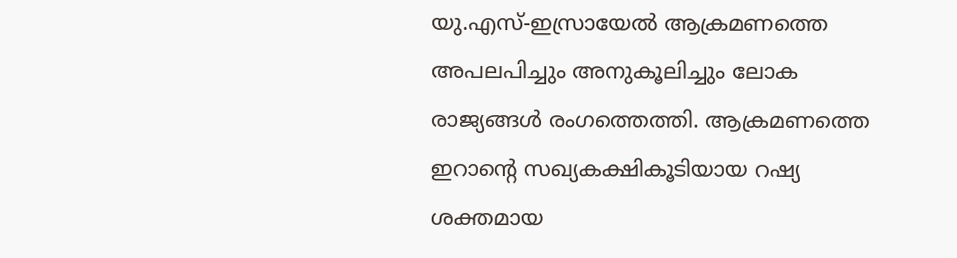യു.എസ്-ഇസ്രായേൽ ആക്രമണത്തെ അപലപിച്ചും അനുകൂലിച്ചും ലോക രാജ്യങ്ങൾ രംഗത്തെത്തി. ആക്രമണത്തെ ഇറാന്റെ സഖ്യകക്ഷികൂടിയായ റഷ്യ ശക്തമായ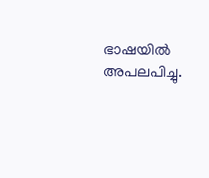ഭാഷയിൽ അപലപിച്ചു.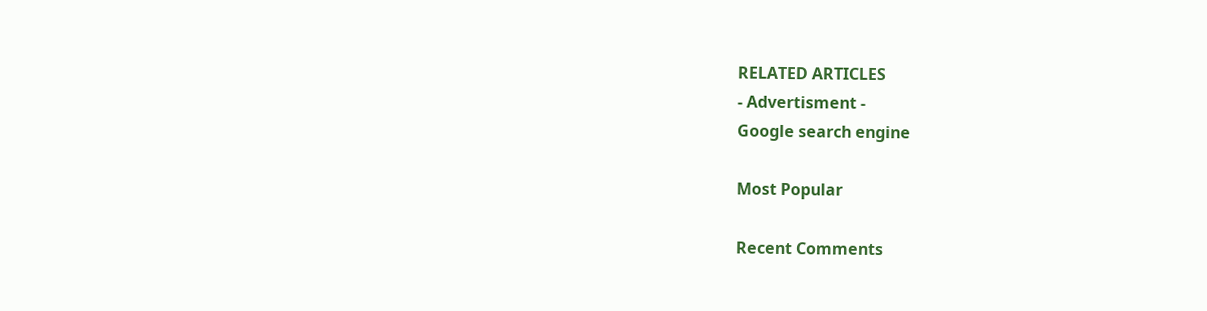RELATED ARTICLES
- Advertisment -
Google search engine

Most Popular

Recent Comments